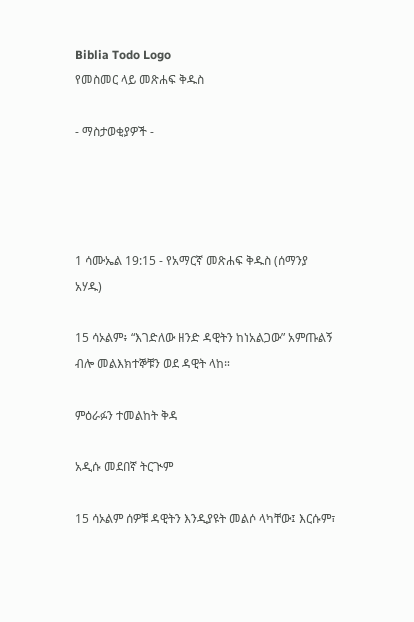Biblia Todo Logo
የመስመር ላይ መጽሐፍ ቅዱስ

- ማስታወቂያዎች -




1 ሳሙኤል 19:15 - የአማርኛ መጽሐፍ ቅዱስ (ሰማንያ አሃዱ)

15 ሳኦልም፥ “እገድለው ዘንድ ዳዊትን ከነአልጋው” አምጡልኝ ብሎ መልእክተኞቹን ወደ ዳዊት ላከ።

ምዕራፉን ተመልከት ቅዳ

አዲሱ መደበኛ ትርጒም

15 ሳኦልም ሰዎቹ ዳዊትን እንዲያዩት መልሶ ላካቸው፤ እርሱም፣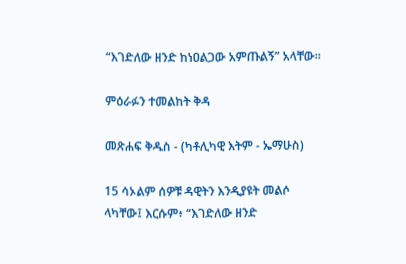“እገድለው ዘንድ ከነዐልጋው አምጡልኝ” አላቸው።

ምዕራፉን ተመልከት ቅዳ

መጽሐፍ ቅዱስ - (ካቶሊካዊ እትም - ኤማሁስ)

15 ሳኦልም ሰዎቹ ዳዊትን እንዲያዩት መልሶ ላካቸው፤ እርሱም፥ “እገድለው ዘንድ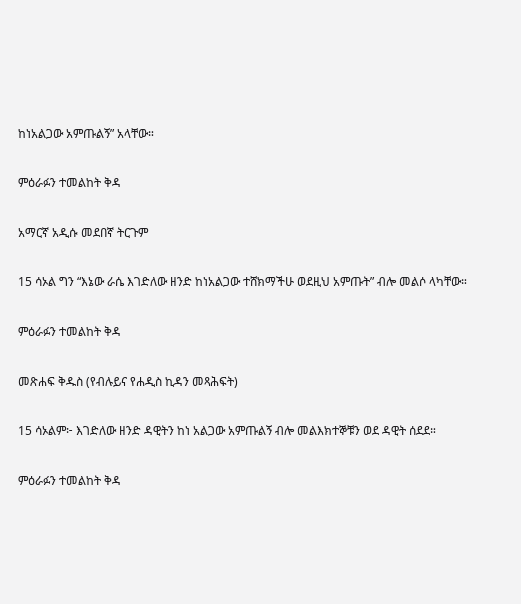ከነአልጋው አምጡልኝ” አላቸው።

ምዕራፉን ተመልከት ቅዳ

አማርኛ አዲሱ መደበኛ ትርጉም

15 ሳኦል ግን “እኔው ራሴ እገድለው ዘንድ ከነአልጋው ተሸክማችሁ ወደዚህ አምጡት” ብሎ መልሶ ላካቸው።

ምዕራፉን ተመልከት ቅዳ

መጽሐፍ ቅዱስ (የብሉይና የሐዲስ ኪዳን መጻሕፍት)

15 ሳኦልም፦ እገድለው ዘንድ ዳዊትን ከነ አልጋው አምጡልኝ ብሎ መልእክተኞቹን ወደ ዳዊት ሰደደ።

ምዕራፉን ተመልከት ቅዳ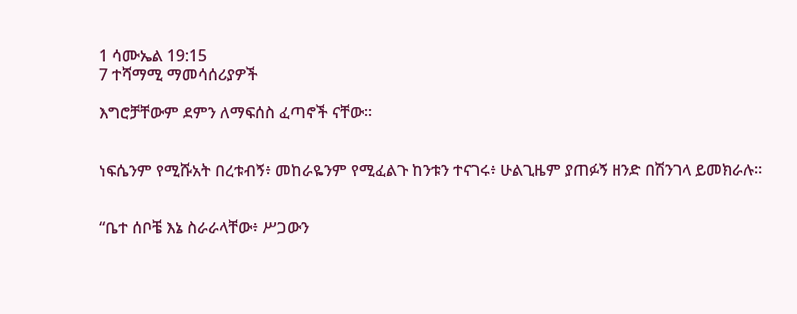1 ሳሙኤል 19:15
7 ተሻማሚ ማመሳሰሪያዎች

እግሮቻቸውም ደምን ለማፍሰስ ፈጣኖች ናቸው።


ነፍሴንም የሚሹአት በረቱብኝ፥ መከራዬንም የሚፈልጉ ከንቱን ተናገሩ፥ ሁልጊዜም ያጠፉኝ ዘንድ በሽንገላ ይመክራሉ።


“ቤተ ሰቦቼ እኔ ስራራላቸው፥ ሥጋውን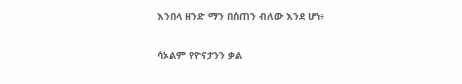እንበላ ዘንድ ማን በሰጠን ብለው እንደ ሆነ፥


ሳኦልም የዮናታንን ቃል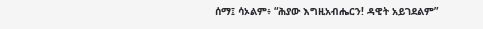ሰማ፤ ሳኦልም፥ “ሕያው እግዚአብሔርን! ዳዊት አይገደልም”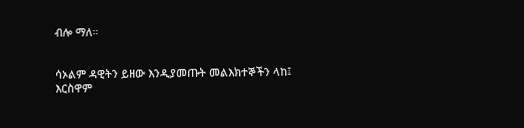ብሎ ማለ።


ሳኦልም ዳዊትን ይዘው እንዲያመጡት መልእክተኞችን ላከ፤ እርስዋም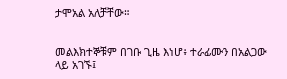ታሞአል አለቻቸው።


መልእክተኞቹም በገቡ ጊዜ እነሆ፥ ተራፊሙን በአልጋው ላይ አገኙ፤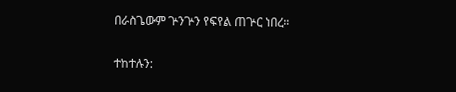በራስጌውም ጕንጕን የፍየል ጠጕር ነበረ።


ተከተሉን: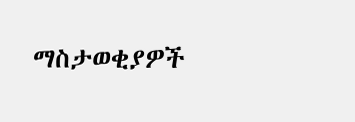ማስታወቂያዎች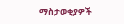ማስታወቂያዎች